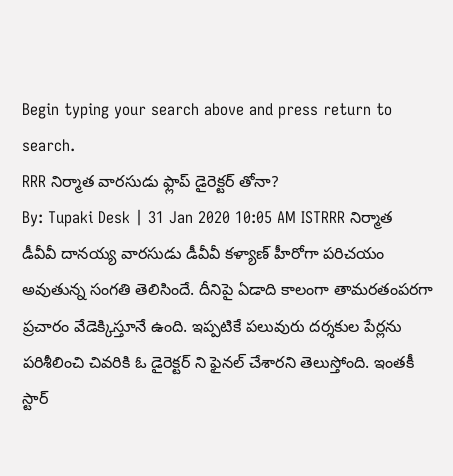Begin typing your search above and press return to search.
RRR నిర్మాత వారసుడు ఫ్లాప్ డైరెక్టర్ తోనా?
By: Tupaki Desk | 31 Jan 2020 10:05 AM ISTRRR నిర్మాత డీవీవీ దానయ్య వారసుడు డీవీవీ కళ్యాణ్ హీరోగా పరిచయం అవుతున్న సంగతి తెలిసిందే. దీనిపై ఏడాది కాలంగా తామరతంపరగా ప్రచారం వేడెక్కిస్తూనే ఉంది. ఇప్పటికే పలువురు దర్శకుల పేర్లను పరిశీలించి చివరికి ఓ డైరెక్టర్ ని ఫైనల్ చేశారని తెలుస్తోంది. ఇంతకీ స్టార్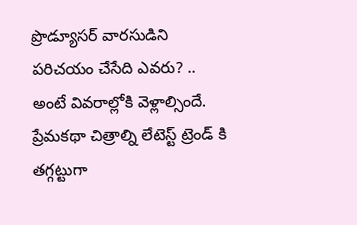ప్రొడ్యూసర్ వారసుడిని పరిచయం చేసేది ఎవరు? .. అంటే వివరాల్లోకి వెళ్లాల్సిందే.
ప్రేమకథా చిత్రాల్ని లేటెస్ట్ ట్రెండ్ కి తగ్గట్టుగా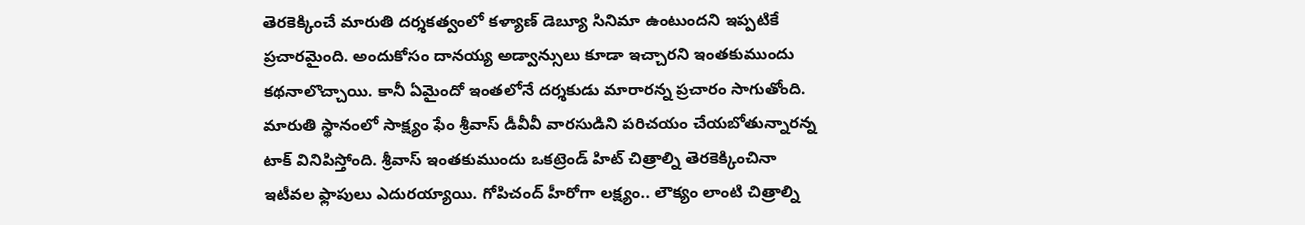తెరకెక్కించే మారుతి దర్శకత్వంలో కళ్యాణ్ డెబ్యూ సినిమా ఉంటుందని ఇప్పటికే ప్రచారమైంది. అందుకోసం దానయ్య అడ్వాన్సులు కూడా ఇచ్చారని ఇంతకుముందు కథనాలొచ్చాయి. కానీ ఏమైందో ఇంతలోనే దర్శకుడు మారారన్న ప్రచారం సాగుతోంది.
మారుతి స్థానంలో సాక్ష్యం ఫేం శ్రీవాస్ డీవీవీ వారసుడిని పరిచయం చేయబోతున్నారన్న టాక్ వినిపిస్తోంది. శ్రీవాస్ ఇంతకుముందు ఒకట్రెండ్ హిట్ చిత్రాల్ని తెరకెక్కించినా ఇటీవల ఫ్లాపులు ఎదురయ్యాయి. గోపిచంద్ హీరోగా లక్ష్యం.. లౌక్యం లాంటి చిత్రాల్ని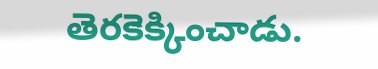తెరకెక్కించాడు.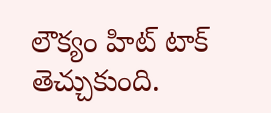లౌక్యం హిట్ టాక్ తెచ్చుకుంది.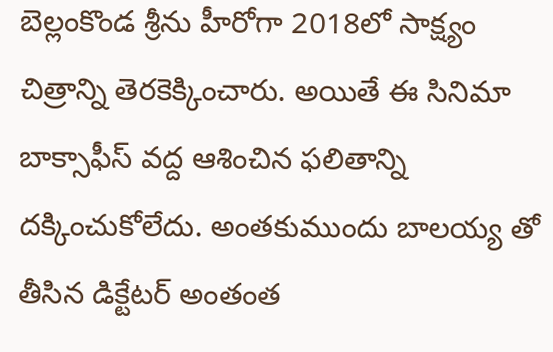బెల్లంకొండ శ్రీను హీరోగా 2018లో సాక్ష్యం చిత్రాన్ని తెరకెక్కించారు. అయితే ఈ సినిమా బాక్సాఫీస్ వద్ద ఆశించిన ఫలితాన్ని దక్కించుకోలేదు. అంతకుముందు బాలయ్య తో తీసిన డిక్టేటర్ అంతంత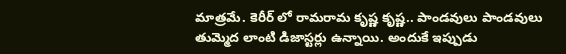మాత్రమే. కెరీర్ లో రామరామ కృష్ణ కృష్ణ.. పాండవులు పాండవులు తుమ్మెద లాంటి డిజాస్టర్లు ఉన్నాయి. అందుకే ఇప్పుడు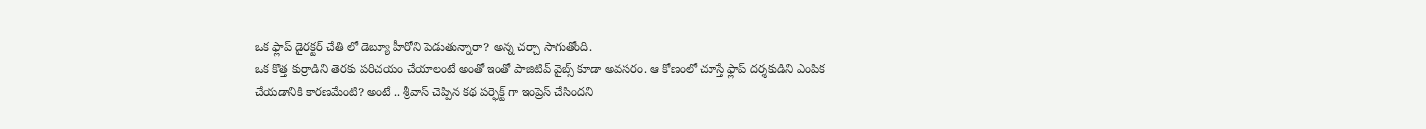ఒక ఫ్లాప్ డైరక్టర్ చేతి లో డెబ్యూ హీరోని పెడుతున్నారా? అన్న చర్చా సాగుతోంది.
ఒక కొత్త కుర్రాడిని తెరకు పరిచయం చేయాలంటే అంతో ఇంతో పాజిటివ్ వైబ్స్ కూడా అవసరం. ఆ కోణంలో చూస్తే ఫ్లాప్ దర్శకుడిని ఎంపిక చేయడానికి కారణమేంటి? అంటే .. శ్రీవాస్ చెప్పిన కథ పర్ఫెక్ట్ గా ఇంప్రెస్ చేసిందని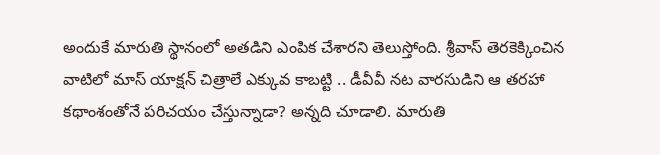అందుకే మారుతి స్థానంలో అతడిని ఎంపిక చేశారని తెలుస్తోంది. శ్రీవాస్ తెరకెక్కించిన వాటిలో మాస్ యాక్షన్ చిత్రాలే ఎక్కువ కాబట్టి .. డీవీవీ నట వారసుడిని ఆ తరహా కథాంశంతోనే పరిచయం చేస్తున్నాడా? అన్నది చూడాలి. మారుతి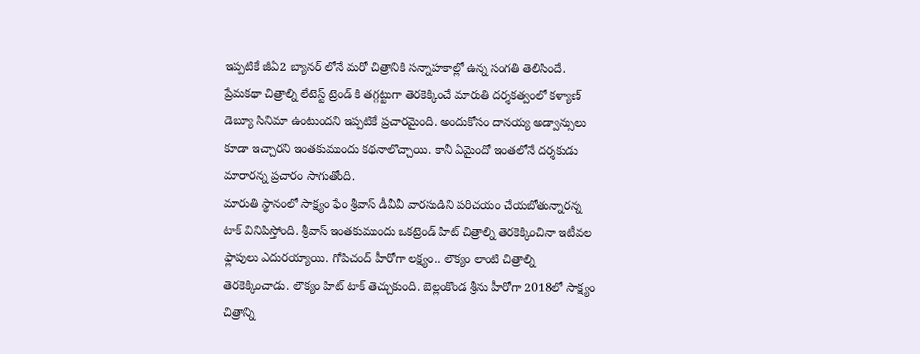ఇప్పటికే జీఏ2 బ్యానర్ లోనే మరో చిత్రానికి సన్నాహకాల్లో ఉన్న సంగతి తెలిసిందే.
ప్రేమకథా చిత్రాల్ని లేటెస్ట్ ట్రెండ్ కి తగ్గట్టుగా తెరకెక్కించే మారుతి దర్శకత్వంలో కళ్యాణ్ డెబ్యూ సినిమా ఉంటుందని ఇప్పటికే ప్రచారమైంది. అందుకోసం దానయ్య అడ్వాన్సులు కూడా ఇచ్చారని ఇంతకుముందు కథనాలొచ్చాయి. కానీ ఏమైందో ఇంతలోనే దర్శకుడు మారారన్న ప్రచారం సాగుతోంది.
మారుతి స్థానంలో సాక్ష్యం ఫేం శ్రీవాస్ డీవీవీ వారసుడిని పరిచయం చేయబోతున్నారన్న టాక్ వినిపిస్తోంది. శ్రీవాస్ ఇంతకుముందు ఒకట్రెండ్ హిట్ చిత్రాల్ని తెరకెక్కించినా ఇటీవల ఫ్లాపులు ఎదురయ్యాయి. గోపిచంద్ హీరోగా లక్ష్యం.. లౌక్యం లాంటి చిత్రాల్ని తెరకెక్కించాడు. లౌక్యం హిట్ టాక్ తెచ్చుకుంది. బెల్లంకొండ శ్రీను హీరోగా 2018లో సాక్ష్యం చిత్రాన్ని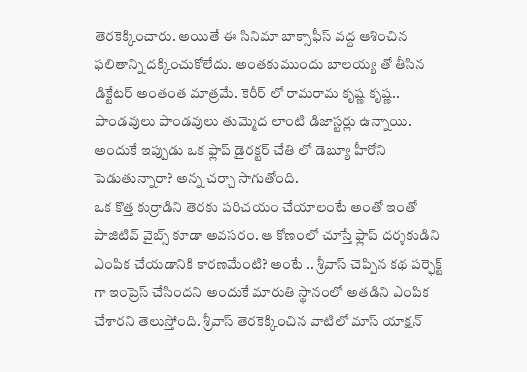తెరకెక్కించారు. అయితే ఈ సినిమా బాక్సాఫీస్ వద్ద ఆశించిన ఫలితాన్ని దక్కించుకోలేదు. అంతకుముందు బాలయ్య తో తీసిన డిక్టేటర్ అంతంత మాత్రమే. కెరీర్ లో రామరామ కృష్ణ కృష్ణ.. పాండవులు పాండవులు తుమ్మెద లాంటి డిజాస్టర్లు ఉన్నాయి. అందుకే ఇప్పుడు ఒక ఫ్లాప్ డైరక్టర్ చేతి లో డెబ్యూ హీరోని పెడుతున్నారా? అన్న చర్చా సాగుతోంది.
ఒక కొత్త కుర్రాడిని తెరకు పరిచయం చేయాలంటే అంతో ఇంతో పాజిటివ్ వైబ్స్ కూడా అవసరం. ఆ కోణంలో చూస్తే ఫ్లాప్ దర్శకుడిని ఎంపిక చేయడానికి కారణమేంటి? అంటే .. శ్రీవాస్ చెప్పిన కథ పర్ఫెక్ట్ గా ఇంప్రెస్ చేసిందని అందుకే మారుతి స్థానంలో అతడిని ఎంపిక చేశారని తెలుస్తోంది. శ్రీవాస్ తెరకెక్కించిన వాటిలో మాస్ యాక్షన్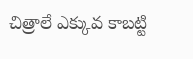చిత్రాలే ఎక్కువ కాబట్టి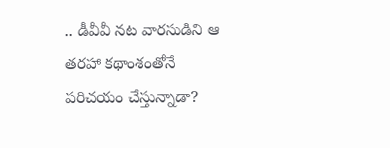.. డీవీవీ నట వారసుడిని ఆ తరహా కథాంశంతోనే పరిచయం చేస్తున్నాడా?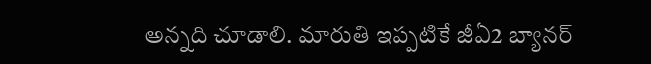అన్నది చూడాలి. మారుతి ఇప్పటికే జీఏ2 బ్యానర్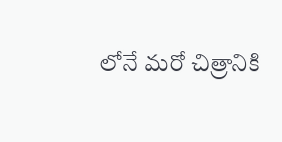లోనే మరో చిత్రానికి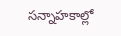సన్నాహకాల్లో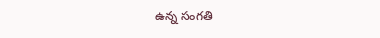ఉన్న సంగతి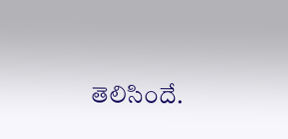తెలిసిందే.